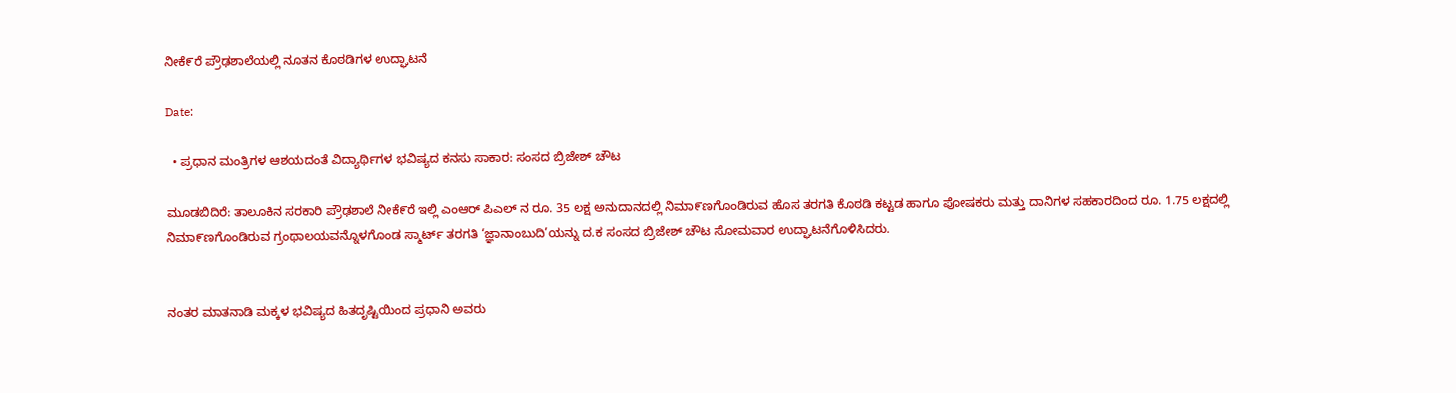ನೀಕೆ೯ರೆ ಪ್ರೌಢಶಾಲೆಯಲ್ಲಿ ನೂತನ ಕೊಠಡಿಗಳ ಉದ್ಘಾಟನೆ

Date:

  • ಪ್ರಧಾನ ಮಂತ್ರಿಗಳ ಆಶಯದಂತೆ ವಿದ್ಯಾರ್ಥಿಗಳ ಭವಿಷ್ಯದ ಕನಸು ಸಾಕಾರ: ಸಂಸದ ಬ್ರಿಜೇಶ್ ಚೌಟ

ಮೂಡಬಿದಿರೆ: ತಾಲೂಕಿನ ಸರಕಾರಿ ಪ್ರೌಢಶಾಲೆ ನೀಕೆ೯ರೆ ಇಲ್ಲಿ ಎಂಆರ್ ಪಿಎಲ್ ನ ರೂ. 35 ಲಕ್ಷ ಅನುದಾನದಲ್ಲಿ ನಿಮಾ೯ಣಗೊಂಡಿರುವ ಹೊಸ ತರಗತಿ ಕೊಠಡಿ ಕಟ್ಟಡ ಹಾಗೂ ಪೋಷಕರು ಮತ್ತು ದಾನಿಗಳ ಸಹಕಾರದಿಂದ ರೂ. 1.75 ಲಕ್ಷದಲ್ಲಿ ನಿಮಾ೯ಣಗೊಂಡಿರುವ ಗ್ರಂಥಾಲಯವನ್ನೊಳಗೊಂಡ ಸ್ಮಾರ್ಟ್ ತರಗತಿ ‘ಜ್ಞಾನಾಂಬುದಿ’ಯನ್ನು ದ.ಕ ಸಂಸದ ಬ್ರಿಜೇಶ್ ಚೌಟ ಸೋಮವಾರ ಉದ್ಘಾಟನೆಗೊಳಿಸಿದರು.


ನಂತರ ಮಾತನಾಡಿ ಮಕ್ಕಳ ಭವಿಷ್ಯದ ಹಿತದೃಷ್ಟಿಯಿಂದ ಪ್ರಧಾನಿ ಅವರು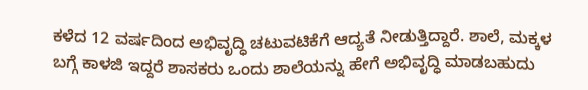ಕಳೆದ 12 ವರ್ಷದಿಂದ ಅಭಿವೃದ್ಧಿ ಚಟುವಟಿಕೆಗೆ ಆದ್ಯತೆ ನೀಡುತ್ತಿದ್ದಾರೆ. ಶಾಲೆ, ಮಕ್ಕಳ ಬಗ್ಗೆ ಕಾಳಜಿ ಇದ್ದರೆ ಶಾಸಕರು ಒಂದು ಶಾಲೆಯನ್ನು ಹೇಗೆ ಅಭಿವೃದ್ಧಿ ಮಾಡಬಹುದು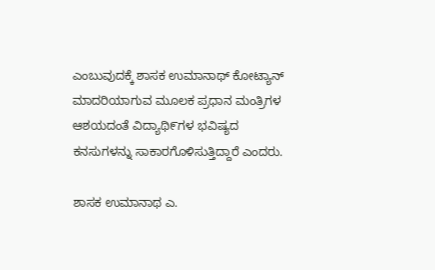ಎಂಬುವುದಕ್ಕೆ ಶಾಸಕ ಉಮಾನಾಥ್ ಕೋಟ್ಯಾನ್ ಮಾದರಿಯಾಗುವ ಮೂಲಕ ಪ್ರಧಾನ ಮಂತ್ರಿಗಳ ಆಶಯದಂತೆ ವಿದ್ಯಾಥಿ೯ಗಳ ಭವಿಷ್ಯದ ಕನಸುಗಳನ್ನು ಸಾಕಾರಗೊಳಿಸುತ್ತಿದ್ದಾರೆ ಎಂದರು.

ಶಾಸಕ ಉಮಾನಾಥ ಎ.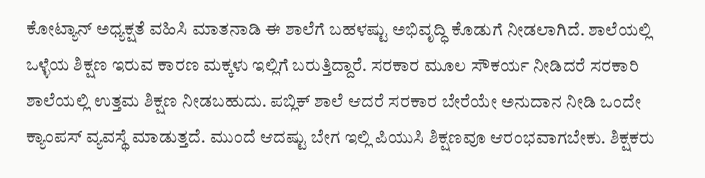ಕೋಟ್ಯಾನ್ ಅಧ್ಯಕ್ಷತೆ ವಹಿಸಿ ಮಾತನಾಡಿ ಈ ಶಾಲೆಗೆ ಬಹಳಷ್ಟು ಅಭಿವೃದ್ಧಿ ಕೊಡುಗೆ ನೀಡಲಾಗಿದೆ. ಶಾಲೆಯಲ್ಲಿ ಒಳ್ಳೆಯ ಶಿಕ್ಷಣ ಇರುವ ಕಾರಣ ಮಕ್ಕಳು ಇಲ್ಲಿಗೆ ಬರುತ್ತಿದ್ದಾರೆ. ಸರಕಾರ ಮೂಲ ಸೌಕರ್ಯ ನೀಡಿದರೆ ಸರಕಾರಿ ಶಾಲೆಯಲ್ಲಿ ಉತ್ತಮ ಶಿಕ್ಷಣ ನೀಡಬಹುದು. ಪಬ್ಲಿಕ್ ಶಾಲೆ ಆದರೆ ಸರಕಾರ ಬೇರೆಯೇ ಅನುದಾನ ನೀಡಿ ಒಂದೇ ಕ್ಯಾಂಪಸ್ ವ್ಯವಸ್ಥೆ ಮಾಡುತ್ತದೆ. ಮುಂದೆ ಆದಷ್ಟು ಬೇಗ ಇಲ್ಲಿ ಪಿಯುಸಿ ಶಿಕ್ಷಣವೂ ಆರಂಭವಾಗಬೇಕು. ಶಿಕ್ಷಕರು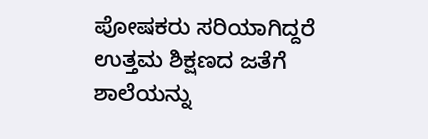ಪೋಷಕರು ಸರಿಯಾಗಿದ್ದರೆ ಉತ್ತಮ ಶಿಕ್ಷಣದ ಜತೆಗೆ ಶಾಲೆಯನ್ನು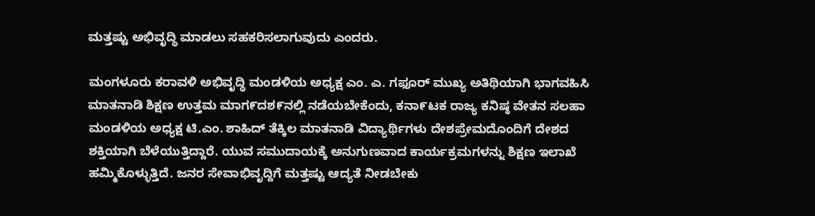ಮತ್ತಷ್ಟು ಅಭಿವೃದ್ಧಿ ಮಾಡಲು ಸಹಕರಿಸಲಾಗುವುದು ಎಂದರು.

ಮಂಗಳೂರು ಕರಾವಳಿ ಅಭಿವೃದ್ಧಿ ಮಂಡಳಿಯ ಅಧ್ಯಕ್ಷ ಎಂ. ಎ. ಗಫೂರ್ ಮುಖ್ಯ ಅತಿಥಿಯಾಗಿ ಭಾಗವಹಿಸಿ ಮಾತನಾಡಿ ಶಿಕ್ಷಣ ಉತ್ತಮ ಮಾಗ೯ದಶ೯ನಲ್ಲಿ ನಡೆಯಬೇಕೆಂದು, ಕನಾ೯ಟಕ ರಾಜ್ಯ ಕನಿಷ್ಠ ವೇತನ ಸಲಹಾ ಮಂಡಳಿಯ ಅಧ್ಯಕ್ಷ ಟಿ.ಎಂ. ಶಾಹಿದ್ ತೆಕ್ಕಿಲ ಮಾತನಾಡಿ ವಿದ್ಯಾರ್ಥಿಗಳು ದೇಶಪ್ರೇಮದೊಂದಿಗೆ ದೇಶದ ಶಕ್ತಿಯಾಗಿ ಬೆಳೆಯುತ್ತಿದ್ದಾರೆ. ಯುವ ಸಮುದಾಯಕ್ಕೆ ಅನುಗುಣವಾದ ಕಾರ್ಯಕ್ರಮಗಳನ್ನು ಶಿಕ್ಷಣ ಇಲಾಖೆ ಹಮ್ಮಿಕೊಳ್ಳುತ್ತಿದೆ. ಜನರ ಸೇವಾಭಿವೃದ್ದಿಗೆ ಮತ್ತಷ್ಟು ಆದ್ಯತೆ ನೀಡಬೇಕು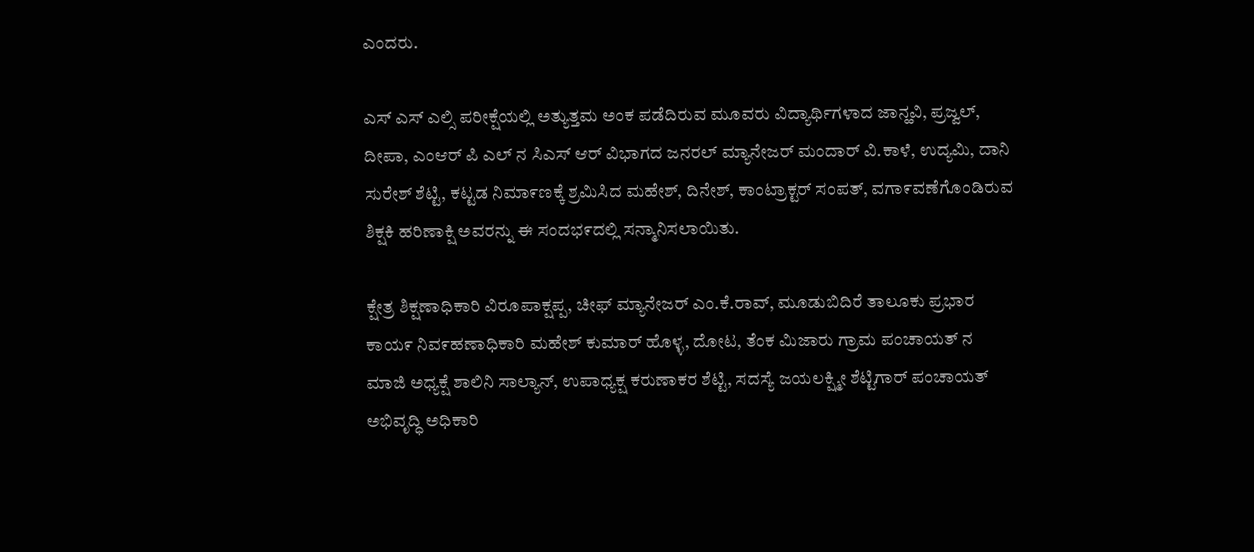ಎಂದರು.

ಎಸ್ ಎಸ್ ಎಲ್ಸಿ ಪರೀಕ್ಷೆಯಲ್ಲಿ ಅತ್ಯುತ್ತಮ ಅಂಕ ಪಡೆದಿರುವ ಮೂವರು ವಿದ್ಯಾರ್ಥಿಗಳಾದ ಜಾನ್ಹವಿ, ಪ್ರಜ್ವಲ್, ದೀಪಾ, ಎಂಆರ್ ಪಿ ಎಲ್ ನ ಸಿಎಸ್ ಆರ್ ವಿಭಾಗದ ಜನರಲ್ ಮ್ಯಾನೇಜರ್ ಮಂದಾರ್ ವಿ.ಕಾಳೆ, ಉದ್ಯಮಿ, ದಾನಿ ಸುರೇಶ್ ಶೆಟ್ಟಿ, ಕಟ್ಟಡ ನಿಮಾ೯ಣಕ್ಕೆ ಶ್ರಮಿಸಿದ ಮಹೇಶ್, ದಿನೇಶ್, ಕಾಂಟ್ರಾಕ್ಟರ್ ಸಂಪತ್, ವಗಾ೯ವಣೆಗೊಂಡಿರುವ ಶಿಕ್ಷಕಿ ಹರಿಣಾಕ್ಷಿ ಅವರನ್ನು ಈ ಸಂದಭ೯ದಲ್ಲಿ ಸನ್ಮಾನಿಸಲಾಯಿತು.

ಕ್ಷೇತ್ರ ಶಿಕ್ಷಣಾಧಿಕಾರಿ ವಿರೂಪಾಕ್ಷಪ್ಪ, ಚೀಫ್ ಮ್ಯಾನೇಜರ್ ಎಂ.ಕೆ.ರಾವ್, ಮೂಡುಬಿದಿರೆ ತಾಲೂಕು ಪ್ರಭಾರ ಕಾಯ೯ ನಿವ೯ಹಣಾಧಿಕಾರಿ ಮಹೇಶ್ ಕುಮಾರ್ ಹೊಳ್ಳ, ದೋಟ, ತೆಂಕ ಮಿಜಾರು ಗ್ರಾಮ ಪಂಚಾಯತ್ ನ ಮಾಜಿ ಅಧ್ಯಕ್ಷೆ ಶಾಲಿನಿ ಸಾಲ್ಯಾನ್, ಉಪಾಧ್ಯಕ್ಷ ಕರುಣಾಕರ ಶೆಟ್ಟಿ, ಸದಸ್ಯೆ ಜಯಲಕ್ಷ್ಮೀ ಶೆಟ್ಟಿಗಾರ್ ಪಂಚಾಯತ್ ಅಭಿವೃದ್ಧಿ ಅಧಿಕಾರಿ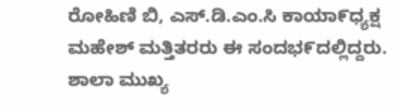ರೋಹಿಣಿ ಬಿ, ಎಸ್.ಡಿ.ಎಂ.ಸಿ ಕಾಯಾ೯ಧ್ಯಕ್ಷ ಮಹೇಶ್ ಮತ್ತಿತರರು ಈ ಸಂದಭ೯ದಲ್ಲಿದ್ದರು.
ಶಾಲಾ ಮುಖ್ಯ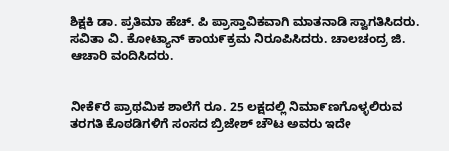ಶಿಕ್ಷಕಿ ಡಾ. ಪ್ರತಿಮಾ ಹೆಚ್. ಪಿ ಪ್ರಾಸ್ತಾವಿಕವಾಗಿ ಮಾತನಾಡಿ ಸ್ವಾಗತಿಸಿದರು. ಸವಿತಾ ವಿ. ಕೋಟ್ಯಾನ್ ಕಾಯ೯ಕ್ರಮ ನಿರೂಪಿಸಿದರು. ಚಾಲಚಂದ್ರ ಜಿ. ಆಚಾರಿ ವಂದಿಸಿದರು.


ನೀಕೆ೯ರೆ ಪ್ರಾಥಮಿಕ ಶಾಲೆಗೆ ರೂ. 25 ಲಕ್ಷದಲ್ಲಿ ನಿಮಾ೯ಣಗೊಳ್ಳಲಿರುವ ತರಗತಿ ಕೊಠಡಿಗಳಿಗೆ ಸಂಸದ ಬ್ರಿಜೇಶ್ ಚೌಟ ಅವರು ಇದೇ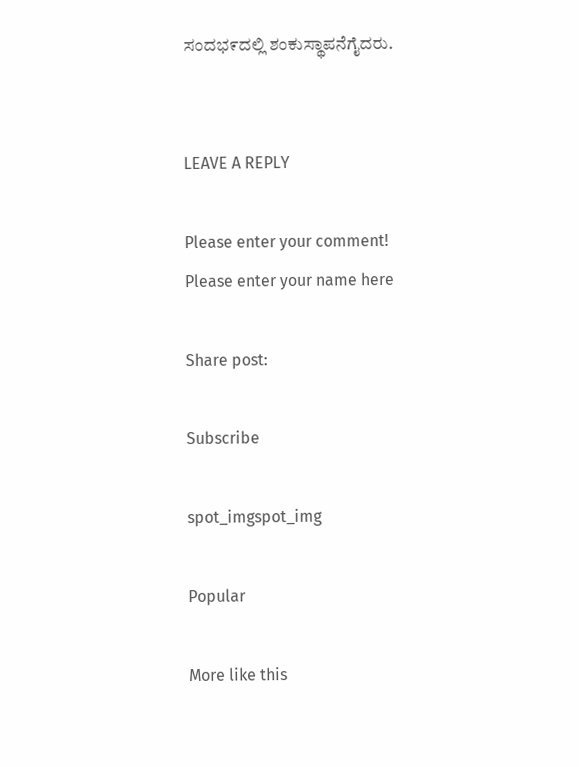ಸಂದಭ೯ದಲ್ಲಿ ಶಂಕುಸ್ಥಾಪನೆಗೈದರು.


LEAVE A REPLY

Please enter your comment!
Please enter your name here

Share post:

Subscribe

spot_imgspot_img

Popular

More like this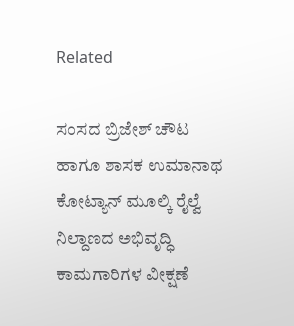Related

ಸಂಸದ ಬ್ರಿಜೇಶ್ ಚೌಟ ಹಾಗೂ ಶಾಸಕ ಉಮಾನಾಥ ಕೋಟ್ಯಾನ್ ಮೂಲ್ಕಿ ರೈಲ್ವೆ ನಿಲ್ದಾಣದ ಅಭಿವೃದ್ಧಿ ಕಾಮಗಾರಿಗಳ ವೀಕ್ಷಣೆ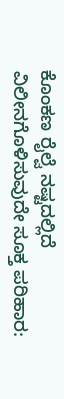ಕೊಂಕಣ ರೈಲ್ವೆ ನಷ್ಟದಲ್ಲಿದೆ ವಿಲೀನಗೊಳಿಸುವುದೇ ಸೂಕ್ತ ಪರಿಹಾರ: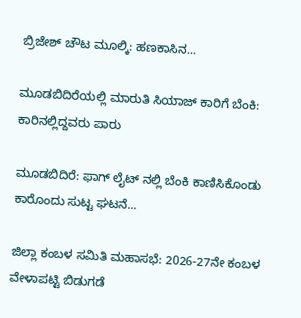ಬ್ರಿಜೇಶ್ ಚೌಟ ಮೂಲ್ಕಿ: ಹಣಕಾಸಿನ...

ಮೂಡಬಿದಿರೆಯಲ್ಲಿ ಮಾರುತಿ ಸಿಯಾಜ್ ಕಾರಿಗೆ ಬೆಂಕಿ: ಕಾರಿನಲ್ಲಿದ್ದವರು ಪಾರು

ಮೂಡಬಿದಿರೆ: ಫಾಗ್ ಲೈಟ್ ನಲ್ಲಿ ಬೆಂಕಿ ಕಾಣಿಸಿಕೊಂಡು ಕಾರೊಂದು ಸುಟ್ಟ ಘಟನೆ...

ಜಿಲ್ಲಾ ಕಂಬಳ ಸಮಿತಿ ಮಹಾಸಭೆ: 2026-27ನೇ ಕಂಬಳ ವೇಳಾಪಟ್ಟಿ ಬಿಡುಗಡೆ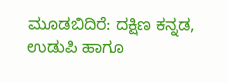ಮೂಡಬಿದಿರೆ: ದಕ್ಷಿಣ ಕನ್ನಡ, ಉಡುಪಿ ಹಾಗೂ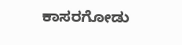ಕಾಸರಗೋಡು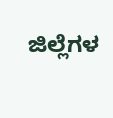ಜಿಲ್ಲೆಗಳ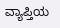ವ್ಯಾಪ್ತಿಯ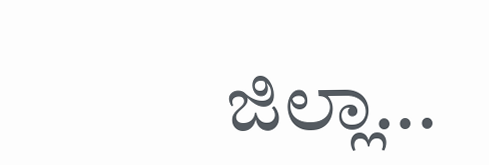ಜಿಲ್ಲಾ...